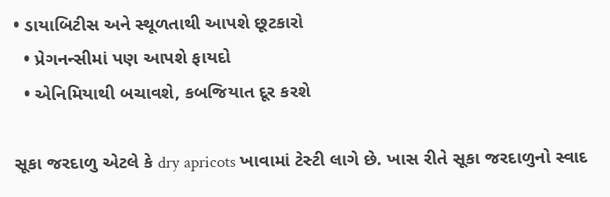• ડાયાબિટીસ અને સ્થૂળતાથી આપશે છૂટકારો
  • પ્રેગનન્સીમાં પણ આપશે ફાયદો
  • એનિમિયાથી બચાવશે, કબજિયાત દૂર કરશે

સૂકા જરદાળુ એટલે કે dry apricots ખાવામાં ટેસ્ટી લાગે છે. ખાસ રીતે સૂકા જરદાળુનો સ્વાદ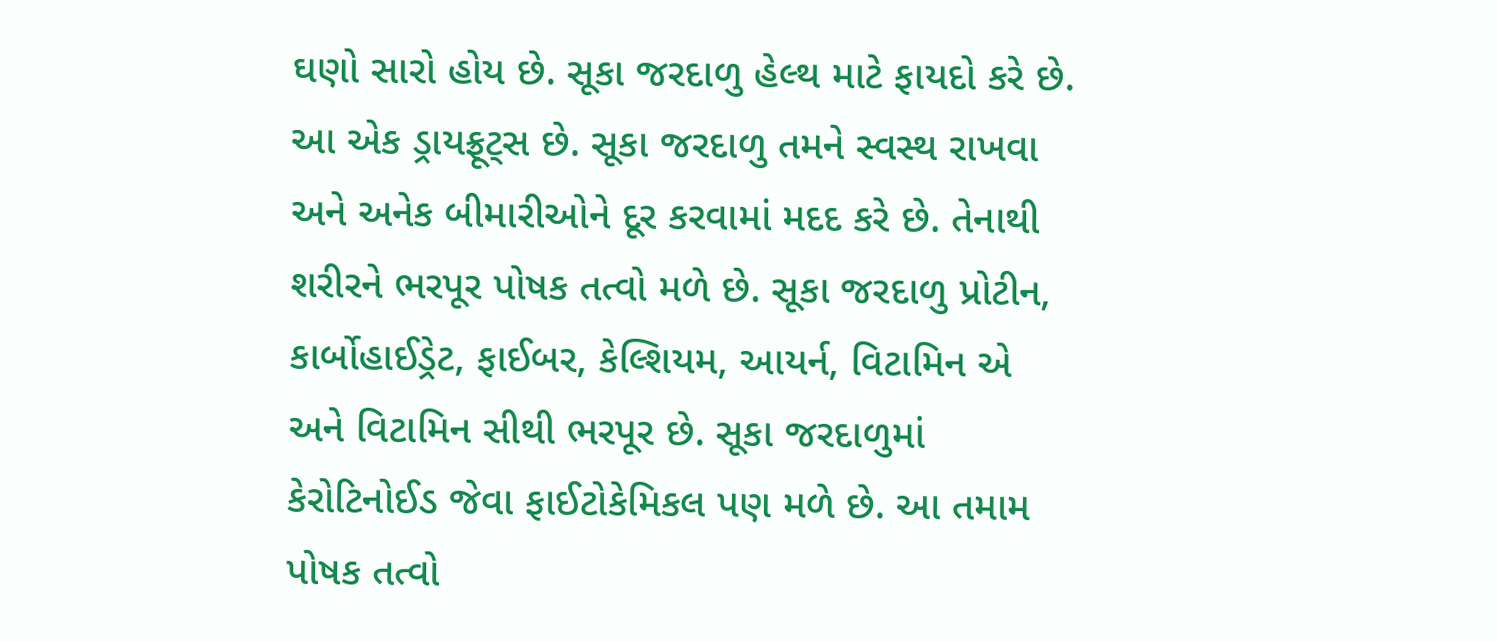ઘણો સારો હોય છે. સૂકા જરદાળુ હેલ્થ માટે ફાયદો કરે છે. આ એક ડ્રાયફ્રૂટ્સ છે. સૂકા જરદાળુ તમને સ્વસ્થ રાખવા અને અનેક બીમારીઓને દૂર કરવામાં મદદ કરે છે. તેનાથી શરીરને ભરપૂર પોષક તત્વો મળે છે. સૂકા જરદાળુ પ્રોટીન, કાર્બોહાઈડ્રેટ, ફાઈબર, કેલ્શિયમ, આયર્ન, વિટામિન એ અને વિટામિન સીથી ભરપૂર છે. સૂકા જરદાળુમાં કેરોટિનોઈડ જેવા ફાઈટોકેમિકલ પણ મળે છે. આ તમામ પોષક તત્વો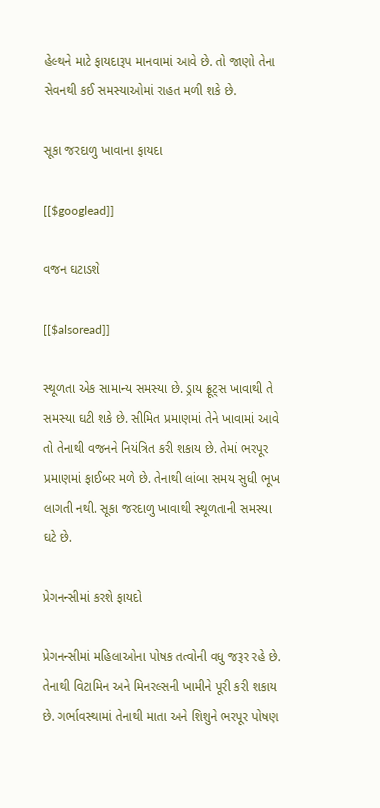હેલ્થને માટે ફાયદારૂપ માનવામાં આવે છે. તો જાણો તેના સેવનથી કઈ સમસ્યાઓમાં રાહત મળી શકે છે.

સૂકા જરદાળુ ખાવાના ફાયદા

[[$googlead]]

વજન ઘટાડશે

[[$alsoread]]

સ્થૂળતા એક સામાન્ય સમસ્યા છે. ડ્રાય ફ્રૂટ્સ ખાવાથી તે સમસ્યા ઘટી શકે છે. સીમિત પ્રમાણમાં તેને ખાવામાં આવે તો તેનાથી વજનને નિયંત્રિત કરી શકાય છે. તેમાં ભરપૂર પ્રમાણમાં ફાઈબર મળે છે. તેનાથી લાંબા સમય સુધી ભૂખ લાગતી નથી. સૂકા જરદાળુ ખાવાથી સ્થૂળતાની સમસ્યા ઘટે છે.

પ્રેગનન્સીમાં કરશે ફાયદો

પ્રેગનન્સીમાં મહિલાઓના પોષક તત્વોની વધુ જરૂર રહે છે. તેનાથી વિટામિન અને મિનરલ્સની ખામીને પૂરી કરી શકાય છે. ગર્ભાવસ્થામાં તેનાથી માતા અને શિશુને ભરપૂર પોષણ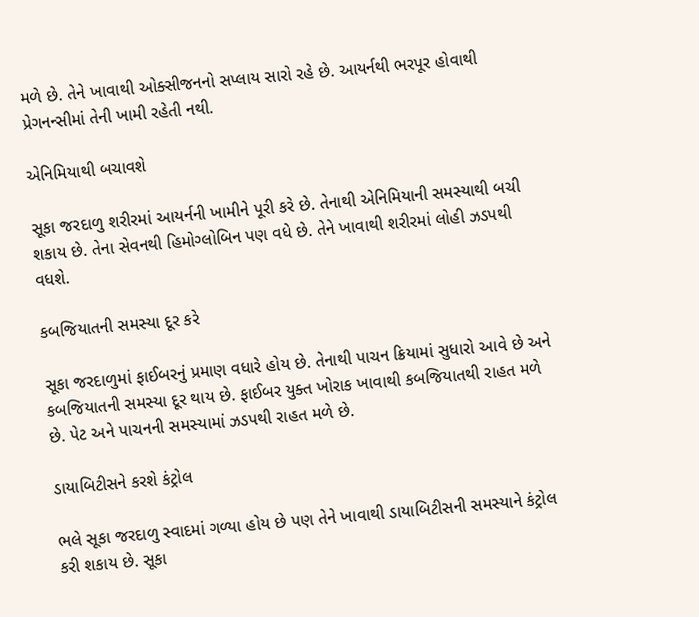મળે છે. તેને ખાવાથી ઓક્સીજનનો સપ્લાય સારો રહે છે. આયર્નથી ભરપૂર હોવાથી પ્રેગનન્સીમાં તેની ખામી રહેતી નથી.

એનિમિયાથી બચાવશે

સૂકા જરદાળુ શરીરમાં આયર્નની ખામીને પૂરી કરે છે. તેનાથી એનિમિયાની સમસ્યાથી બચી શકાય છે. તેના સેવનથી હિમોગ્લોબિન પણ વધે છે. તેને ખાવાથી શરીરમાં લોહી ઝડપથી વધશે.

કબજિયાતની સમસ્યા દૂર કરે

સૂકા જરદાળુમાં ફાઈબરનું પ્રમાણ વધારે હોય છે. તેનાથી પાચન ક્રિયામાં સુધારો આવે છે અને કબજિયાતની સમસ્યા દૂર થાય છે. ફાઈબર યુક્ત ખોરાક ખાવાથી કબજિયાતથી રાહત મળે છે. પેટ અને પાચનની સમસ્યામાં ઝડપથી રાહત મળે છે.

ડાયાબિટીસને કરશે કંટ્રોલ

ભલે સૂકા જરદાળુ સ્વાદમાં ગળ્યા હોય છે પણ તેને ખાવાથી ડાયાબિટીસની સમસ્યાને કંટ્રોલ કરી શકાય છે. સૂકા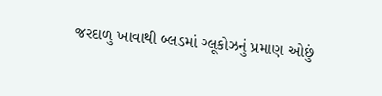જરદાળુ ખાવાથી બ્લડમાં ગ્લૂકોઝનું પ્રમાણ ઓછું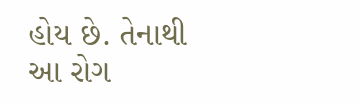હોય છે. તેનાથી આ રોગ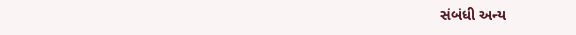સંબંધી અન્ય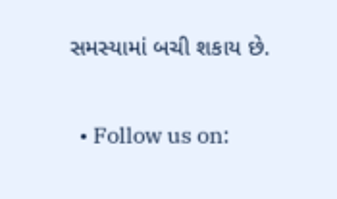સમસ્યામાં બચી શકાય છે.

  • Follow us on: